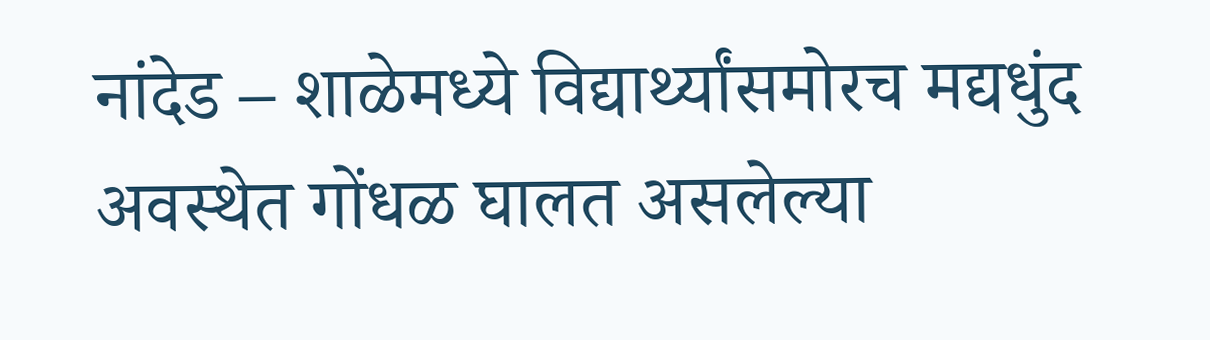नांदेड – शाळेमध्ये विद्यार्थ्यांसमोरच मद्यधुंद अवस्थेत गोंधळ घालत असलेल्या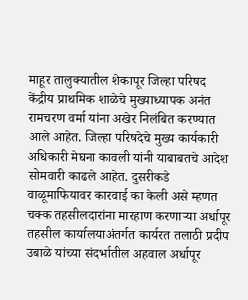माहूर तालुक्यातील शेकापूर जिल्हा परिषद केंद्रीय प्राथमिक शाळेचे मुख्याध्यापक अनंत रामचरण वर्मा यांना अखेर निलंबित करण्यात आले आहेत. जिल्हा परिषदेचे मुख्य कार्यकारी अधिकारी मेघना कावली यांनी याबाबतचे आदेश सोमवारी काढले आहेत. दुसरीकडे वाळूमाफियावर कारवाई का केली असे म्हणत चक्क तहसीलदारांना मारहाण करणाऱ्या अर्धापूर तहसील कार्यालयाअंतर्गत कार्यरत तलाठी प्रदीप उबाळे यांच्या संदर्भातील अहवाल अर्धापूर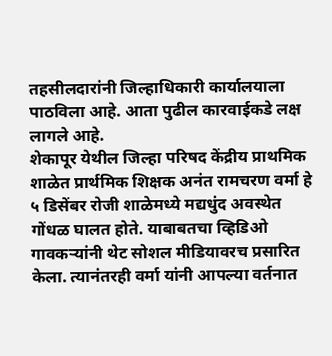तहसीलदारांनी जिल्हाधिकारी कार्यालयाला पाठविला आहे. आता पुढील कारवाईकडे लक्ष लागले आहे.
शेकापूर येथील जिल्हा परिषद केंद्रीय प्राथमिक शाळेत प्रार्थमिक शिक्षक अनंत रामचरण वर्मा हे ५ डिसेंबर रोजी शाळेमध्ये मद्यधुंद अवस्थेत गोंधळ घालत होते. याबाबतचा व्हिडिओ गावकऱ्यांनी थेट सोशल मीडियावरच प्रसारित केला. त्यानंतरही वर्मा यांनी आपल्या वर्तनात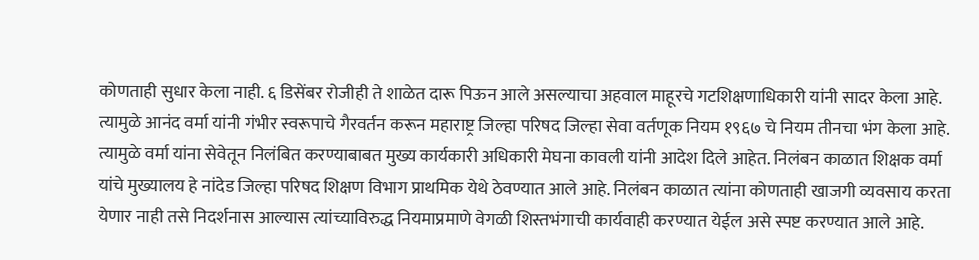कोणताही सुधार केला नाही. ६ डिसेंबर रोजीही ते शाळेत दारू पिऊन आले असल्याचा अहवाल माहूरचे गटशिक्षणाधिकारी यांनी सादर केला आहे. त्यामुळे आनंद वर्मा यांनी गंभीर स्वरूपाचे गैरवर्तन करून महाराष्ट्र जिल्हा परिषद जिल्हा सेवा वर्तणूक नियम १९६७ चे नियम तीनचा भंग केला आहे. त्यामुळे वर्मा यांना सेवेतून निलंबित करण्याबाबत मुख्य कार्यकारी अधिकारी मेघना कावली यांनी आदेश दिले आहेत. निलंबन काळात शिक्षक वर्मा यांचे मुख्यालय हे नांदेड जिल्हा परिषद शिक्षण विभाग प्राथमिक येथे ठेवण्यात आले आहे. निलंबन काळात त्यांना कोणताही खाजगी व्यवसाय करता येणार नाही तसे निदर्शनास आल्यास त्यांच्याविरुद्ध नियमाप्रमाणे वेगळी शिस्तभंगाची कार्यवाही करण्यात येईल असे स्पष्ट करण्यात आले आहे.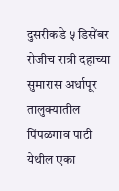दुसरीकडे ५ डिसेंबर रोजीच रात्री दहाच्या सुमारास अर्धापूर तालुक्यातील पिंपळगाव पाटी येथील एका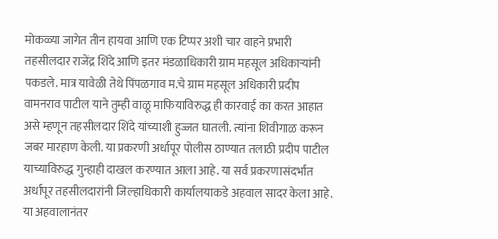मोकळ्या जागेत तीन हायवा आणि एक टिप्पर अशी चार वाहने प्रभारी तहसीलदार राजेंद्र शिंदे आणि इतर मंडळाधिकारी ग्राम महसूल अधिकाऱ्यांनी पकडले. मात्र यावेळी तेथे पिंपळगाव म.चे ग्राम महसूल अधिकारी प्रदीप वामनराव पाटील याने तुम्ही वाळू माफियाविरुद्ध ही कारवाई का करत आहात असे म्हणून तहसीलदार शिंदे यांच्याशी हुज्जत घातली. त्यांना शिवीगाळ करून जबर मारहाण केली. या प्रकरणी अर्धापूर पोलीस ठाण्यात तलाठी प्रदीप पाटील याच्याविरुद्ध गुन्हाही दाखल करण्यात आला आहे. या सर्व प्रकरणासंदर्भात अर्धापूर तहसीलदारांनी जिल्हाधिकारी कार्यालयाकडे अहवाल सादर केला आहे. या अहवालानंतर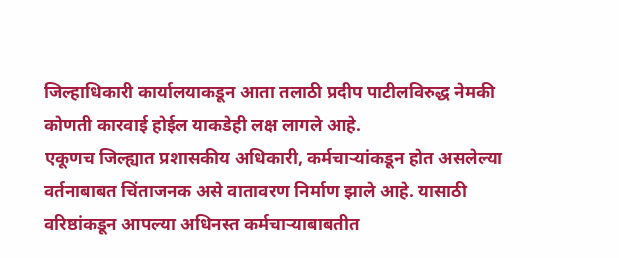जिल्हाधिकारी कार्यालयाकडून आता तलाठी प्रदीप पाटीलविरुद्ध नेमकी कोणती कारवाई होईल याकडेही लक्ष लागले आहे.
एकूणच जिल्ह्यात प्रशासकीय अधिकारी, कर्मचाऱ्यांकडून होत असलेल्या वर्तनाबाबत चिंताजनक असे वातावरण निर्माण झाले आहे. यासाठी वरिष्ठांकडून आपल्या अधिनस्त कर्मचाऱ्याबाबतीत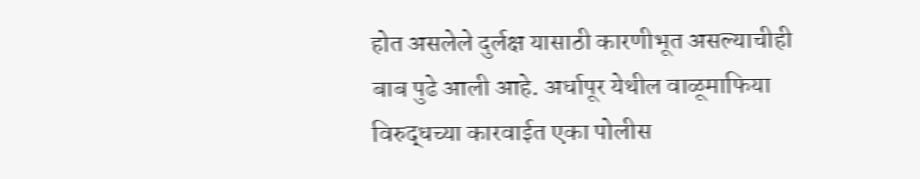होत असलेले दुर्लक्ष यासाठी कारणीभूत असल्याचीही बाब पुढे आली आहे. अर्धापूर येथील वाळूमाफिया विरुद्धच्या कारवाईत एका पोलीस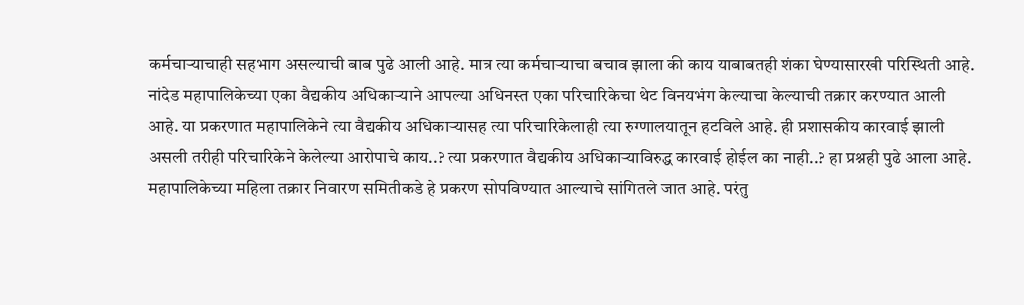कर्मचाऱ्याचाही सहभाग असल्याची बाब पुढे आली आहे. मात्र त्या कर्मचाऱ्याचा बचाव झाला की काय याबाबतही शंका घेण्यासारखी परिस्थिती आहे. नांदेड महापालिकेच्या एका वैद्यकीय अधिकाऱ्याने आपल्या अधिनस्त एका परिचारिकेचा थेट विनयभंग केल्याचा केल्याची तक्रार करण्यात आली आहे. या प्रकरणात महापालिकेने त्या वैद्यकीय अधिकाऱ्यासह त्या परिचारिकेलाही त्या रुग्णालयातून हटविले आहे. ही प्रशासकीय कारवाई झाली असली तरीही परिचारिकेने केलेल्या आरोपाचे काय..? त्या प्रकरणात वैद्यकीय अधिकाऱ्याविरुद्ध कारवाई होईल का नाही..? हा प्रश्नही पुढे आला आहे. महापालिकेच्या महिला तक्रार निवारण समितीकडे हे प्रकरण सोपविण्यात आल्याचे सांगितले जात आहे. परंतु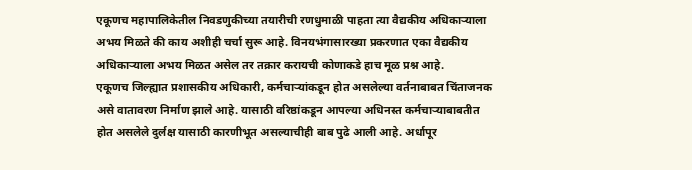एकूणच महापालिकेतील निवडणुकीच्या तयारीची रणधुमाळी पाहता त्या वैद्यकीय अधिकाऱ्याला अभय मिळते की काय अशीही चर्चा सुरू आहे. विनयभंगासारख्या प्रकरणात एका वैद्यकीय अधिकाऱ्याला अभय मिळत असेल तर तक्रार करायची कोणाकडे हाच मूळ प्रश्न आहे.
एकूणच जिल्ह्यात प्रशासकीय अधिकारी, कर्मचाऱ्यांकडून होत असलेल्या वर्तनाबाबत चिंताजनक असे वातावरण निर्माण झाले आहे. यासाठी वरिष्ठांकडून आपल्या अधिनस्त कर्मचाऱ्याबाबतीत होत असलेले दुर्लक्ष यासाठी कारणीभूत असल्याचीही बाब पुढे आली आहे. अर्धापूर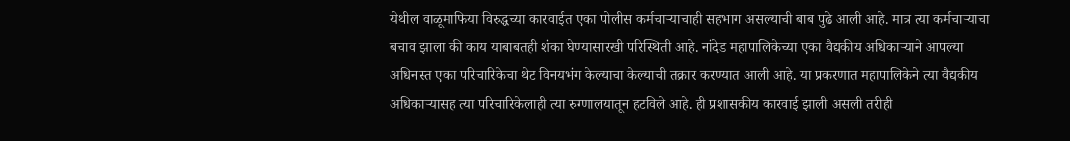येथील वाळूमाफिया विरुद्धच्या कारवाईत एका पोलीस कर्मचाऱ्याचाही सहभाग असल्याची बाब पुढे आली आहे. मात्र त्या कर्मचाऱ्याचा बचाव झाला की काय याबाबतही शंका घेण्यासारखी परिस्थिती आहे. नांदेड महापालिकेच्या एका वैद्यकीय अधिकाऱ्याने आपल्या अधिनस्त एका परिचारिकेचा थेट विनयभंग केल्याचा केल्याची तक्रार करण्यात आली आहे. या प्रकरणात महापालिकेने त्या वैद्यकीय अधिकाऱ्यासह त्या परिचारिकेलाही त्या रुग्णालयातून हटविले आहे. ही प्रशासकीय कारवाई झाली असली तरीही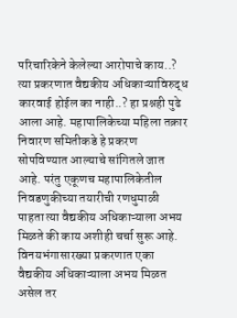परिचारिकेने केलेल्या आरोपाचे काय..? त्या प्रकरणात वैद्यकीय अधिकाऱ्याविरुद्ध कारवाई होईल का नाही..? हा प्रश्नही पुढे आला आहे. महापालिकेच्या महिला तक्रार निवारण समितीकडे हे प्रकरण सोपविण्यात आल्याचे सांगितले जात आहे. परंतु एकूणच महापालिकेतील निवडणुकीच्या तयारीची रणधुमाळी पाहता त्या वैद्यकीय अधिकाऱ्याला अभय मिळते की काय अशीही चर्चा सुरू आहे. विनयभंगासारख्या प्रकरणात एका वैद्यकीय अधिकाऱ्याला अभय मिळत असेल तर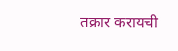तक्रार करायची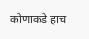कोणाकडे हाच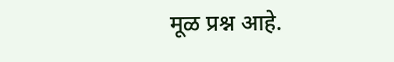मूळ प्रश्न आहे.